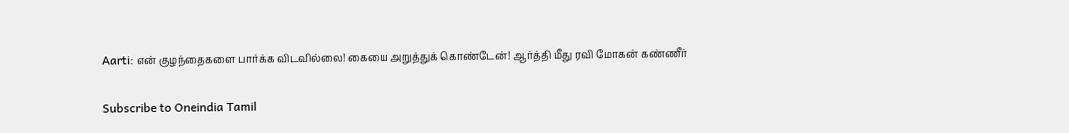Aarti: என் குழந்தைகளை பார்க்க விடவில்லை! கையை அறுத்துக் கொண்டேன்! ஆர்த்தி மீது ரவி மோகன் கண்ணீர்

Subscribe to Oneindia Tamil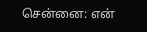சென்னை: என்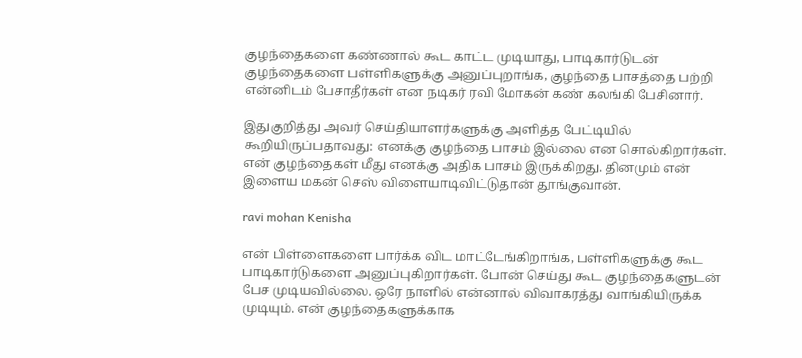குழந்தைகளை கண்ணால் கூட காட்ட முடியாது, பாடிகார்டுடன் குழந்தைகளை பள்ளிகளுக்கு அனுப்புறாங்க, குழந்தை பாசத்தை பற்றி என்னிடம் பேசாதீர்கள் என நடிகர் ரவி மோகன் கண் கலங்கி பேசினார்.

இதுகுறித்து அவர் செய்தியாளர்களுக்கு அளித்த பேட்டியில் கூறியிருப்பதாவது: எனக்கு குழந்தை பாசம் இல்லை என சொல்கிறார்கள். என் குழந்தைகள் மீது எனக்கு அதிக பாசம் இருக்கிறது. தினமும் என் இளைய மகன் செஸ் விளையாடிவிட்டுதான் தூங்குவான்.

ravi mohan Kenisha

என் பிள்ளைகளை பார்க்க விட மாட்டேங்கிறாங்க, பள்ளிகளுக்கு கூட பாடிகார்டுகளை அனுப்புகிறார்கள். போன் செய்து கூட குழந்தைகளுடன் பேச முடியவில்லை. ஒரே நாளில் என்னால் விவாகரத்து வாங்கியிருக்க முடியும். என் குழந்தைகளுக்காக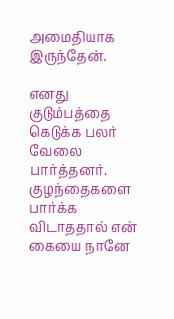அமைதியாக இருந்தேன்.

எனது குடும்பத்தை கெடுக்க பலர் வேலை பார்த்தனர். குழந்தைகளை பார்க்க விடாததால் என் கையை நானே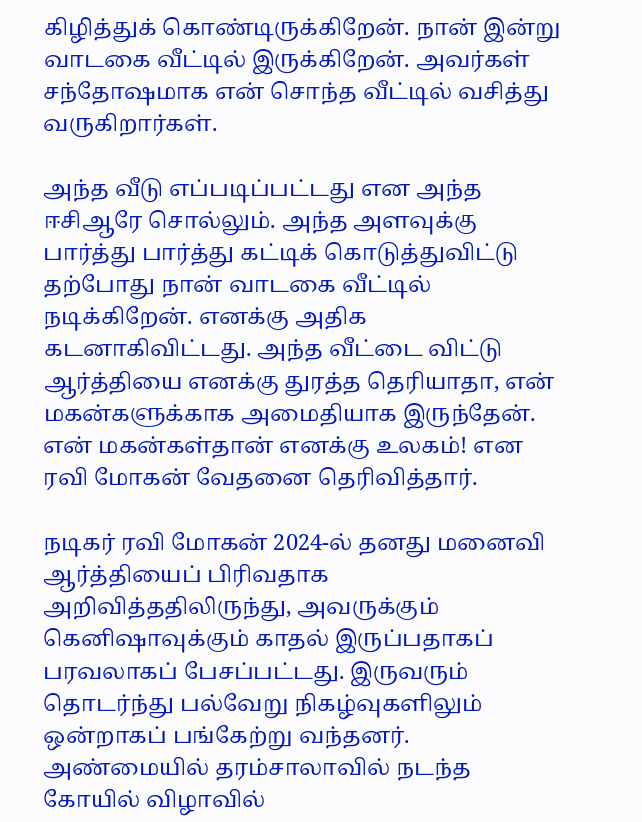கிழித்துக் கொண்டிருக்கிறேன். நான் இன்று வாடகை வீட்டில் இருக்கிறேன். அவர்கள் சந்தோஷமாக என் சொந்த வீட்டில் வசித்து வருகிறார்கள்.

அந்த வீடு எப்படிப்பட்டது என அந்த ஈசிஆரே சொல்லும். அந்த அளவுக்கு பார்த்து பார்த்து கட்டிக் கொடுத்துவிட்டு தற்போது நான் வாடகை வீட்டில் நடிக்கிறேன். எனக்கு அதிக கடனாகிவிட்டது. அந்த வீட்டை விட்டு ஆர்த்தியை எனக்கு துரத்த தெரியாதா, என் மகன்களுக்காக அமைதியாக இருந்தேன். என் மகன்கள்தான் எனக்கு உலகம்! என ரவி மோகன் வேதனை தெரிவித்தார்.

நடிகர் ரவி மோகன் 2024-ல் தனது மனைவி ஆர்த்தியைப் பிரிவதாக அறிவித்ததிலிருந்து, அவருக்கும் கெனிஷாவுக்கும் காதல் இருப்பதாகப் பரவலாகப் பேசப்பட்டது. இருவரும் தொடர்ந்து பல்வேறு நிகழ்வுகளிலும் ஒன்றாகப் பங்கேற்று வந்தனர். அண்மையில் தரம்சாலாவில் நடந்த கோயில் விழாவில்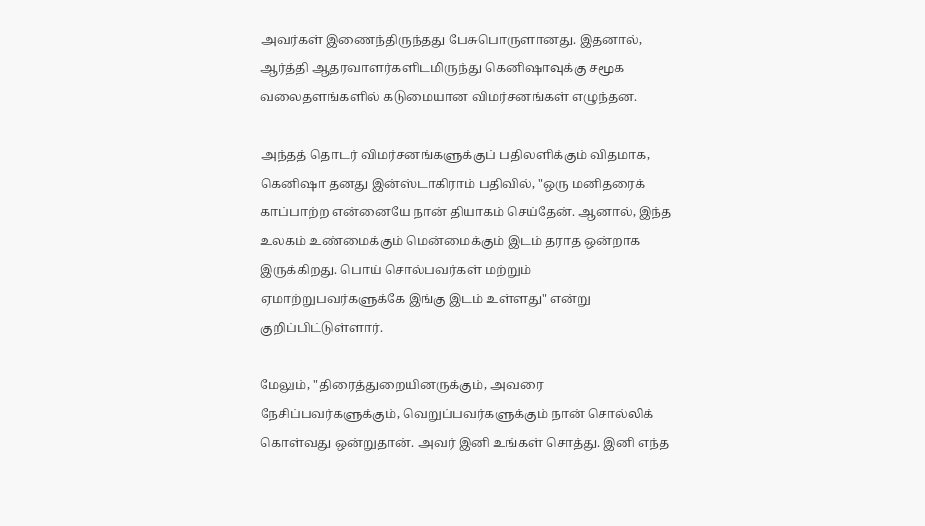அவர்கள் இணைந்திருந்தது பேசுபொருளானது. இதனால், ஆர்த்தி ஆதரவாளர்களிடமிருந்து கெனிஷாவுக்கு சமூக வலைதளங்களில் கடுமையான விமர்சனங்கள் எழுந்தன.

அந்தத் தொடர் விமர்சனங்களுக்குப் பதிலளிக்கும் விதமாக, கெனிஷா தனது இன்ஸ்டாகிராம் பதிவில், "ஒரு மனிதரைக் காப்பாற்ற என்னையே நான் தியாகம் செய்தேன். ஆனால், இந்த உலகம் உண்மைக்கும் மென்மைக்கும் இடம் தராத ஒன்றாக இருக்கிறது. பொய் சொல்பவர்கள் மற்றும் ஏமாற்றுபவர்களுக்கே இங்கு இடம் உள்ளது" என்று குறிப்பிட்டுள்ளார்.

மேலும், "திரைத்துறையினருக்கும், அவரை நேசிப்பவர்களுக்கும், வெறுப்பவர்களுக்கும் நான் சொல்லிக் கொள்வது ஒன்றுதான். அவர் இனி உங்கள் சொத்து. இனி எந்த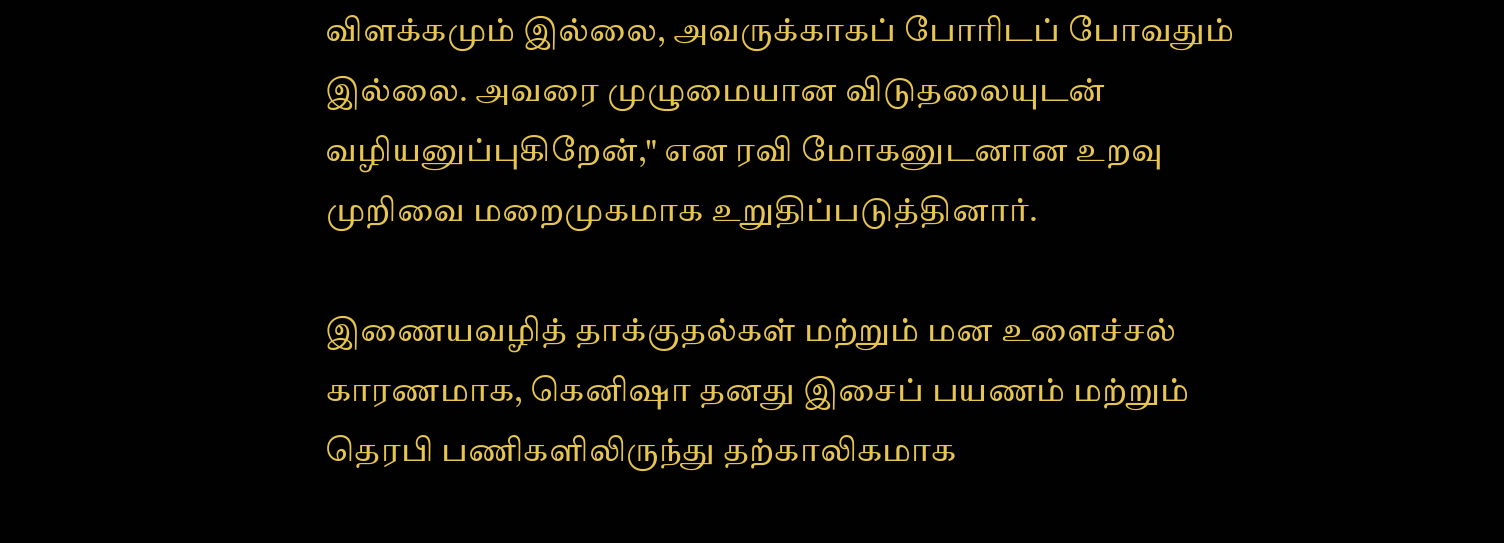விளக்கமும் இல்லை, அவருக்காகப் போரிடப் போவதும் இல்லை. அவரை முழுமையான விடுதலையுடன் வழியனுப்புகிறேன்," என ரவி மோகனுடனான உறவு முறிவை மறைமுகமாக உறுதிப்படுத்தினார்.

இணையவழித் தாக்குதல்கள் மற்றும் மன உளைச்சல் காரணமாக, கெனிஷா தனது இசைப் பயணம் மற்றும் தெரபி பணிகளிலிருந்து தற்காலிகமாக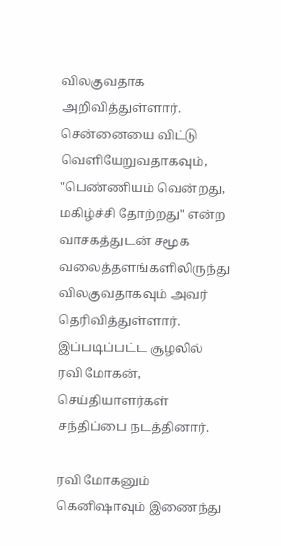விலகுவதாக அறிவித்துள்ளார். சென்னையை விட்டு வெளியேறுவதாகவும், "பெண்ணியம் வென்றது, மகிழ்ச்சி தோற்றது" என்ற வாசகத்துடன் சமூக வலைத்தளங்களிலிருந்து விலகுவதாகவும் அவர் தெரிவித்துள்ளார். இப்படிப்பட்ட சூழலில் ரவி மோகன், செய்தியாளர்கள் சந்திப்பை நடத்தினார்.

ரவி மோகனும் கெனிஷாவும் இணைந்து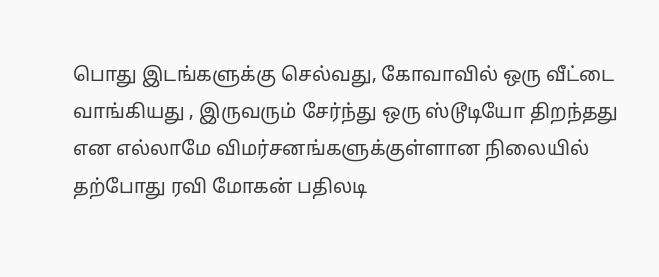பொது இடங்களுக்கு செல்வது, கோவாவில் ஒரு வீட்டை வாங்கியது , இருவரும் சேர்ந்து ஒரு ஸ்டூடியோ திறந்தது என எல்லாமே விமர்சனங்களுக்குள்ளான நிலையில் தற்போது ரவி மோகன் பதிலடி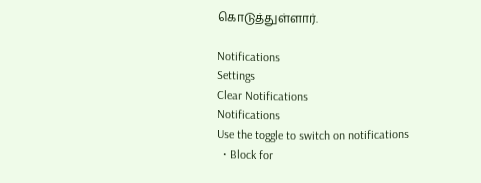கொடுத்துள்ளார்.

Notifications
Settings
Clear Notifications
Notifications
Use the toggle to switch on notifications
  • Block for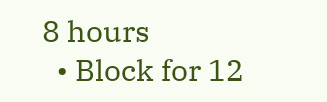8 hours
  • Block for 12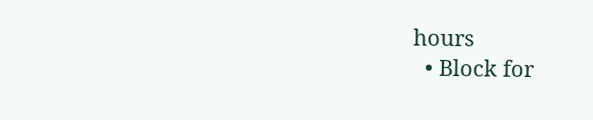hours
  • Block for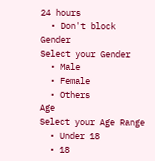24 hours
  • Don't block
Gender
Select your Gender
  • Male
  • Female
  • Others
Age
Select your Age Range
  • Under 18
  • 18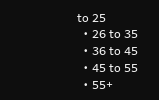to 25
  • 26 to 35
  • 36 to 45
  • 45 to 55
  • 55+